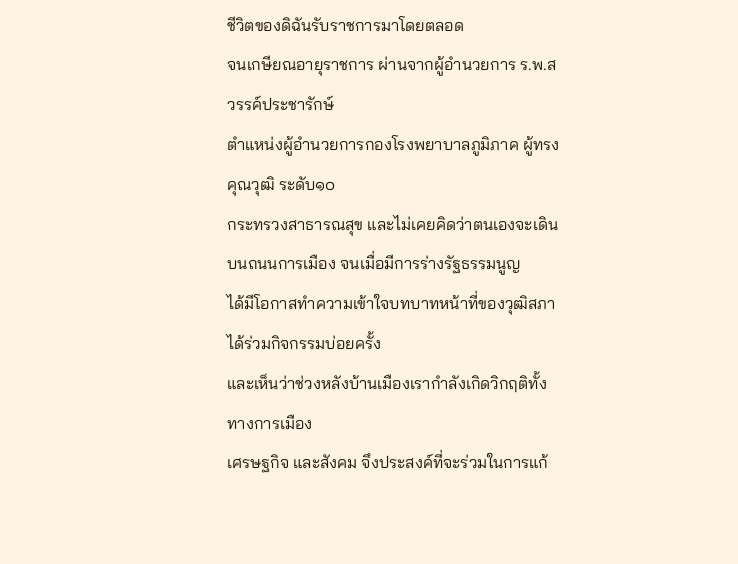ชีวิตของดิฉันรับราชการมาโดยตลอด
จนเกษียณอายุราชการ ผ่านจากผู้อำนวยการ ร.พ.สวรรค์ประชารักษ์
ตำแหน่งผู้อำนวยการกองโรงพยาบาลภูมิภาค ผู้ทรงคุณวุฒิ ระดับ๑๐
กระทรวงสาธารณสุข และไม่เคยคิดว่าตนเองจะเดินบนถนนการเมือง จนเมื่อมีการร่างรัฐธรรมนูญ
ได้มีโอกาสทำความเข้าใจบทบาทหน้าที่ของวุฒิสภา ได้ร่วมกิจกรรมบ่อยครั้ง
และเห็นว่าช่วงหลังบ้านเมืองเรากำลังเกิดวิกฤติทั้งทางการเมือง
เศรษฐกิจ และสังคม จึงประสงค์ที่จะร่วมในการแก้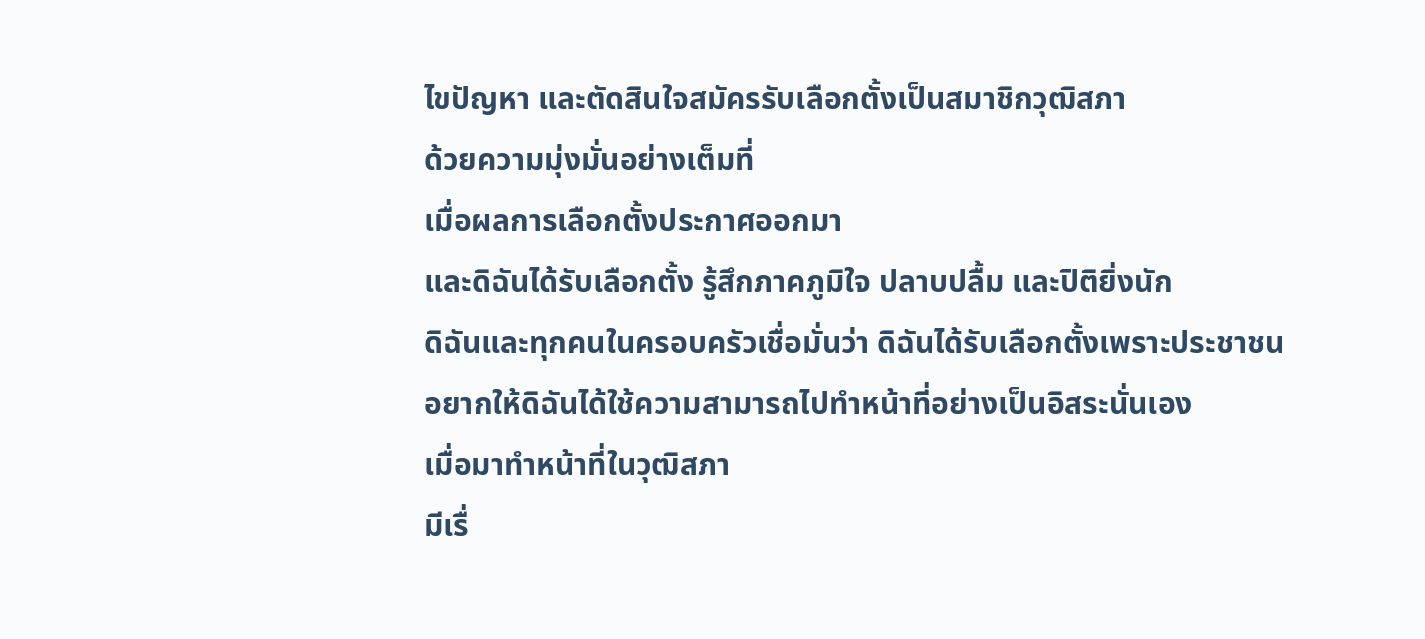ไขปัญหา และตัดสินใจสมัครรับเลือกตั้งเป็นสมาชิกวุฒิสภา
ด้วยความมุ่งมั่นอย่างเต็มที่
เมื่อผลการเลือกตั้งประกาศออกมา
และดิฉันได้รับเลือกตั้ง รู้สึกภาคภูมิใจ ปลาบปลื้ม และปิติยิ่งนัก
ดิฉันและทุกคนในครอบครัวเชื่อมั่นว่า ดิฉันได้รับเลือกตั้งเพราะประชาชน
อยากให้ดิฉันได้ใช้ความสามารถไปทำหน้าที่อย่างเป็นอิสระนั่นเอง
เมื่อมาทำหน้าที่ในวุฒิสภา
มีเรื่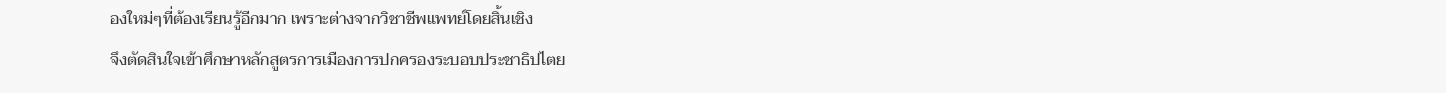องใหม่ๆที่ต้องเรียนรู้อีกมาก เพราะต่างจากวิชาชีพแพทย์โดยสิ้นเชิง
จึงตัดสินใจเข้าศึกษาหลักสูตรการเมืองการปกครองระบอบประชาธิปไตย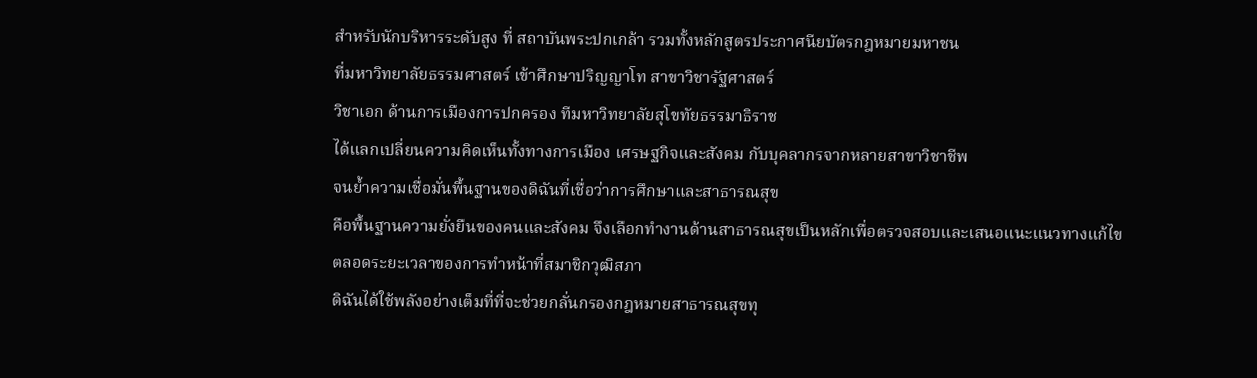สำหรับนักบริหารระดับสูง ที่ สถาบันพระปกเกล้า รวมทั้งหลักสูตรประกาศนียบัตรกฎหมายมหาชน
ที่มหาวิทยาลัยธรรมศาสตร์ เข้าศึกษาปริญญาโท สาขาวิชารัฐศาสตร์
วิชาเอก ด้านการเมืองการปกครอง ทีมหาวิทยาลัยสุโขทัยธรรมาธิราช
ได้แลกเปลี่ยนความคิดเห็นทั้งทางการเมือง เศรษฐกิจและสังคม กับบุคลากรจากหลายสาขาวิชาชีพ
จนย้ำความเชื่อมั่นพื้นฐานของดิฉันที่เชื่อว่าการศึกษาและสาธารณสุข
คือพื้นฐานความยั่งยืนของคนและสังคม จึงเลือกทำงานด้านสาธารณสุขเป็นหลักเพื่อตรวจสอบและเสนอแนะแนวทางแก้ไข
ตลอดระยะเวลาของการทำหน้าที่สมาชิกวุฒิสภา
ดิฉันได้ใช้พลังอย่างเต็มที่ที่จะช่วยกลั่นกรองกฎหมายสาธารณสุขทุ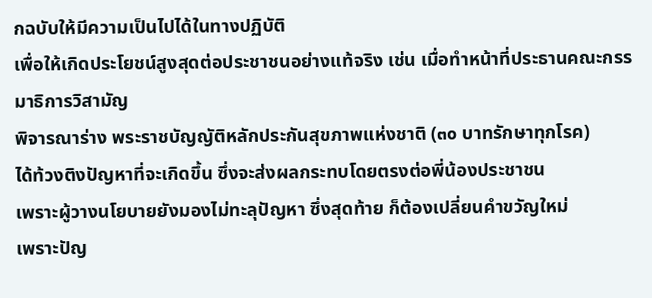กฉบับให้มีความเป็นไปได้ในทางปฏิบัติ
เพื่อให้เกิดประโยชน์สูงสุดต่อประชาชนอย่างแท้จริง เช่น เมื่อทำหน้าที่ประธานคณะกรรมาธิการวิสามัญ
พิจารณาร่าง พระราชบัญญัติหลักประกันสุขภาพแห่งชาติ (๓๐ บาทรักษาทุกโรค)
ได้ท้วงติงปัญหาที่จะเกิดขึ้น ซึ่งจะส่งผลกระทบโดยตรงต่อพี่น้องประชาชน
เพราะผู้วางนโยบายยังมองไม่ทะลุปัญหา ซึ่งสุดท้าย ก็ต้องเปลี่ยนคำขวัญใหม่
เพราะปัญ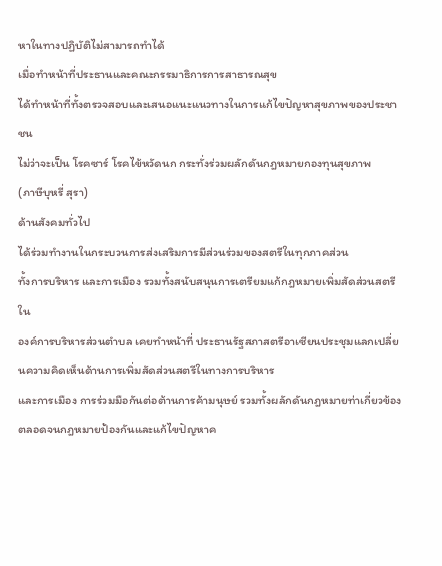หาในทางปฏิบัติไม่สามารถทำได้
เมื่อทำหน้าที่ประธานและคณะกรรมาธิการการสาธารณสุข
ได้ทำหน้าที่ทั้งตรวจสอบและเสนอแนะแนวทางในการแก้ไขปัญหาสุขภาพของประชาชน
ไม่ว่าจะเป็น โรคซาร์ โรคไข้หวัดนก กระทั่งร่วมผลักดันกฎหมายกองทุนสุขภาพ
(ภาษีบุหรี่ สุรา)
ด้านสังคมทั่วไป
ได้ร่วมทำงานในกระบวนการส่งเสริมการมีส่วนร่วมของสตรีในทุกภาคส่วน
ทั้งการบริหาร และการเมือง รวมทั้งสนับสนุนการเตรียมแก้กฎหมายเพิ่มสัดส่วนสตรีใน
องค์การบริหารส่วนตำบล เคยทำหน้าที่ ประธานรัฐสภาสตรีอาเซียนประชุมแลกเปลี่ยนความคิดเห็นด้านการเพิ่มสัดส่วนสตรีในทางการบริหาร
และการเมือง การร่วมมือกันต่อต้านการค้ามนุษย์ รวมทั้งผลักดันกฎหมายท่าเกี่ยวข้องตลอดจนกฎหมายป้องกันและแก้ไขปัญหาค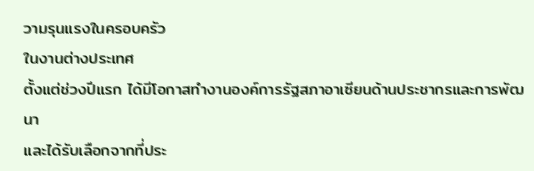วามรุนแรงในครอบครัว
ในงานต่างประเทศ
ตั้งแต่ช่วงปีแรก ได้มีโอกาสทำงานองค์การรัฐสภาอาเซียนด้านประชากรและการพัฒนา
และได้รับเลือกจากที่ประ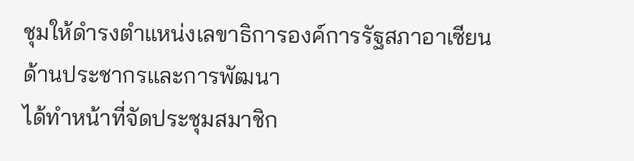ชุมให้ดำรงตำแหน่งเลขาธิการองค์การรัฐสภาอาเซียนด้านประชากรและการพัฒนา
ได้ทำหน้าที่จัดประชุมสมาชิก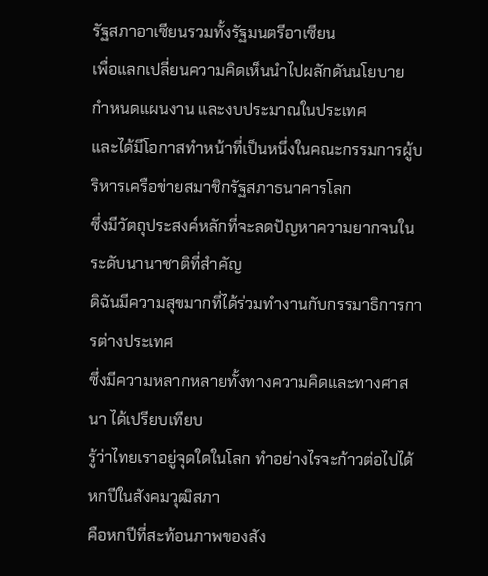รัฐสภาอาเซียนรวมทั้งรัฐมนตรีอาเซียน
เพื่อแลกเปลี่ยนความคิดเห็นนำไปผลักดันนโยบาย กำหนดแผนงาน และงบประมาณในประเทศ
และได้มีโอกาสทำหน้าที่เป็นหนึ่งในคณะกรรมการผู้บริหารเครือข่ายสมาชิกรัฐสภาธนาคารโลก
ซึ่งมีวัตถุประสงค์หลักที่จะลดปัญหาความยากจนในระดับนานาชาติที่สำคัญ
ดิฉันมีความสุขมากที่ได้ร่วมทำงานกับกรรมาธิการการต่างประเทศ
ซึ่งมีความหลากหลายทั้งทางความคิดและทางศาสนา ได้เปรียบเทียบ
รู้ว่าไทยเราอยู่จุดใดในโลก ทำอย่างไรจะก้าวต่อไปได้
หกปีในสังคมวุฒิสภา
คือหกปีที่สะท้อนภาพของสัง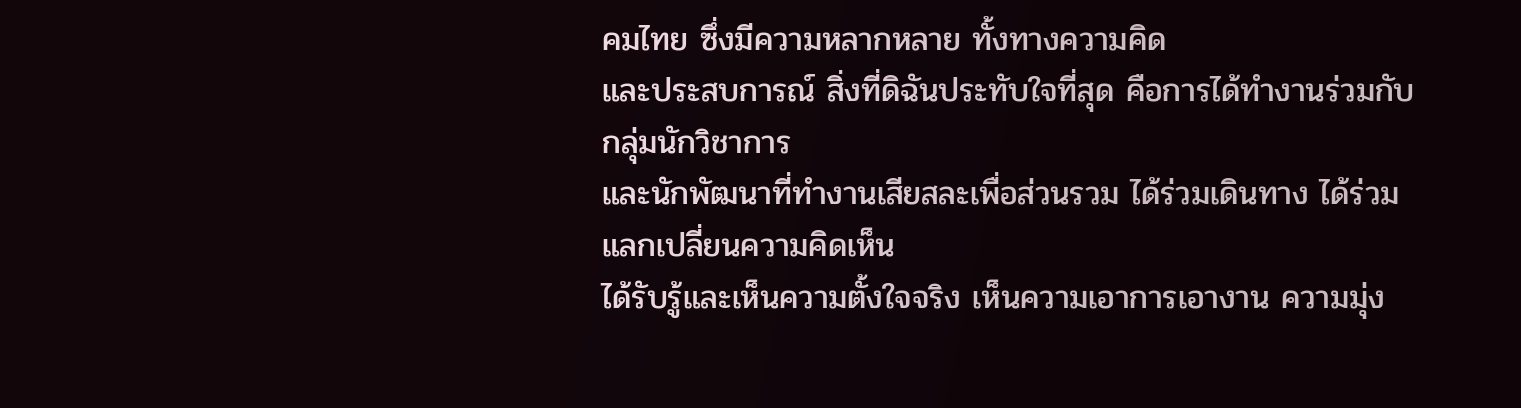คมไทย ซึ่งมีความหลากหลาย ทั้งทางความคิด
และประสบการณ์ สิ่งที่ดิฉันประทับใจที่สุด คือการได้ทำงานร่วมกับกลุ่มนักวิชาการ
และนักพัฒนาที่ทำงานเสียสละเพื่อส่วนรวม ได้ร่วมเดินทาง ได้ร่วมแลกเปลี่ยนความคิดเห็น
ได้รับรู้และเห็นความตั้งใจจริง เห็นความเอาการเอางาน ความมุ่ง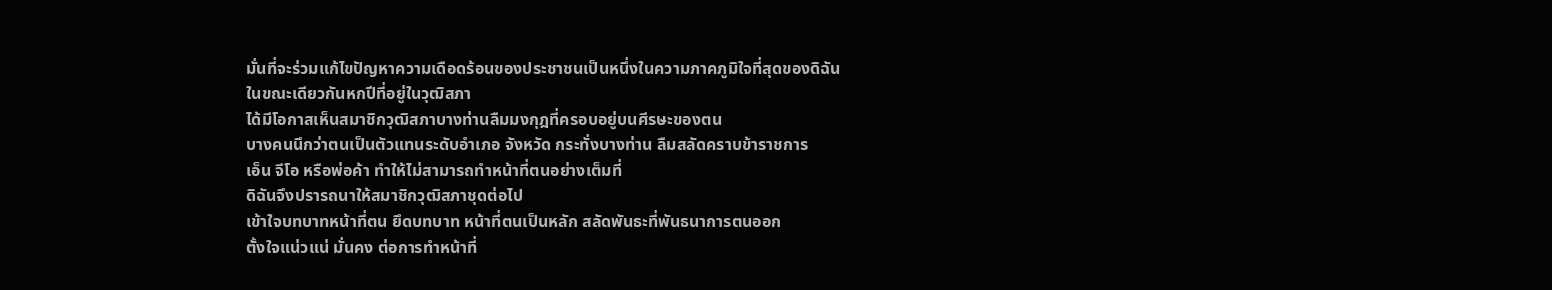มั่นที่จะร่วมแก้ไขปัญหาความเดือดร้อนของประชาชนเป็นหนึ่งในความภาคภูมิใจที่สุดของดิฉัน
ในขณะเดียวกันหกปีที่อยู่ในวุฒิสภา
ได้มีโอกาสเห็นสมาชิกวุฒิสภาบางท่านลืมมงกุฎที่ครอบอยู่บนศีรษะของตน
บางคนนึกว่าตนเป็นตัวแทนระดับอำเภอ จังหวัด กระทั่งบางท่าน ลืมสลัดคราบข้าราชการ
เอ็น จีโอ หรือพ่อค้า ทำให้ไม่สามารถทำหน้าที่ตนอย่างเต็มที่
ดิฉันจึงปรารถนาให้สมาชิกวุฒิสภาชุดต่อไป
เข้าใจบทบาทหน้าที่ตน ยึดบทบาท หน้าที่ตนเป็นหลัก สลัดพันธะที่พันธนาการตนออก
ตั้งใจแน่วแน่ มั่นคง ต่อการทำหน้าที่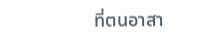ที่ตนอาสา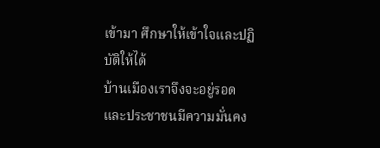เข้ามา ศึกษาให้เข้าใจและปฏิบัติให้ได้
บ้านเมืองเราจึงจะอยู่รอด และประชาชนมีความมั่นคง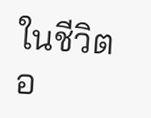ในชีวิต อ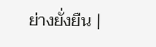ย่างยั่งยืน |